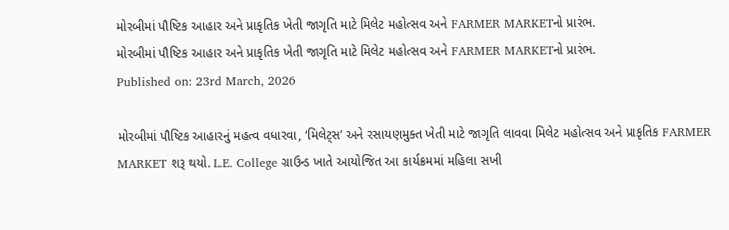મોરબીમાં પૌષ્ટિક આહાર અને પ્રાકૃતિક ખેતી જાગૃતિ માટે મિલેટ મહોત્સવ અને FARMER MARKETનો પ્રારંભ.
મોરબીમાં પૌષ્ટિક આહાર અને પ્રાકૃતિક ખેતી જાગૃતિ માટે મિલેટ મહોત્સવ અને FARMER MARKETનો પ્રારંભ.
Published on: 23rd March, 2026

મોરબીમાં પૌષ્ટિક આહારનું મહત્વ વધારવા, ‘મિલેટ્સ’ અને રસાયણમુક્ત ખેતી માટે જાગૃતિ લાવવા મિલેટ મહોત્સવ અને પ્રાકૃતિક FARMER MARKET શરૂ થયો. L.E. College ગ્રાઉન્ડ ખાતે આયોજિત આ કાર્યક્રમમાં મહિલા સખી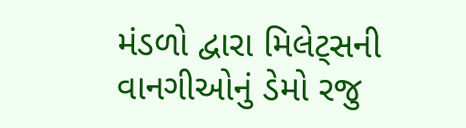મંડળો દ્વારા મિલેટ્સની વાનગીઓનું ડેમો રજુ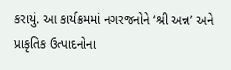કરાયું. આ કાર્યક્રમમાં નગરજનોને ‘શ્રી અન્ન’ અને પ્રાકૃતિક ઉત્પાદનોના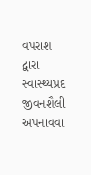વપરાશ દ્વારા સ્વાસ્થ્યપ્રદ જીવનશૈલી અપનાવવા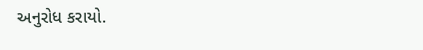અનુરોધ કરાયો.